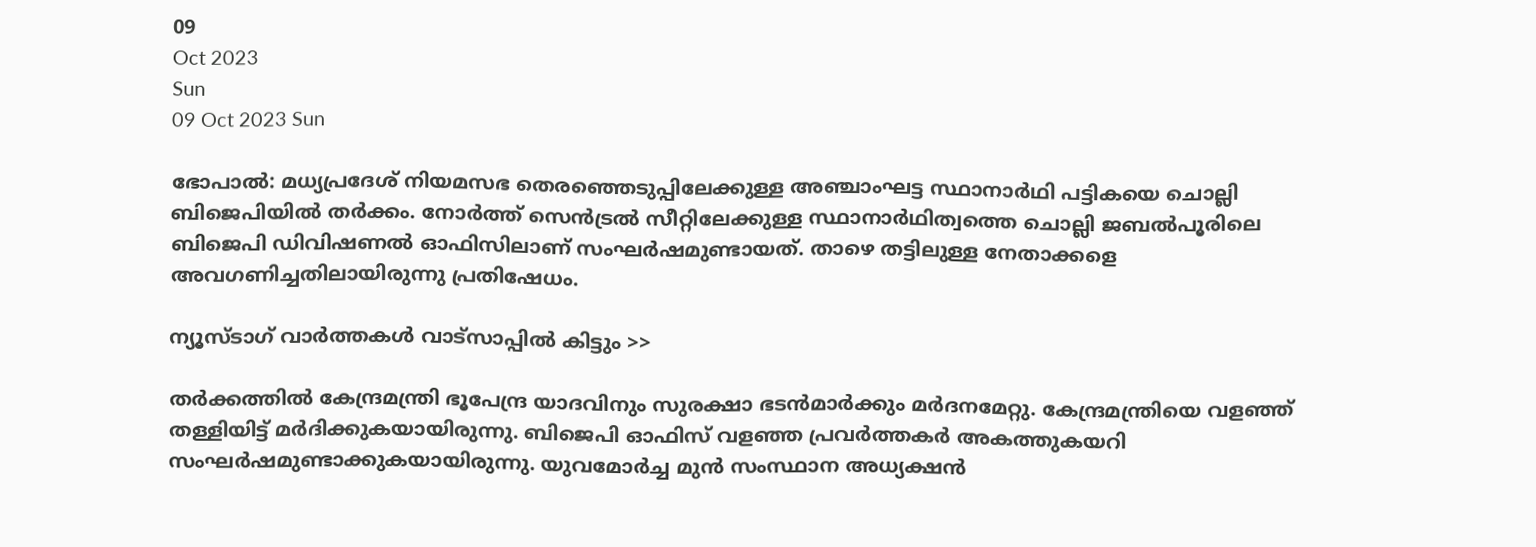09
Oct 2023
Sun
09 Oct 2023 Sun

ഭോപാൽ: മധ്യപ്രദേശ് നിയമസഭ തെരഞ്ഞെടുപ്പിലേക്കുള്ള അഞ്ചാംഘട്ട സ്ഥാനാർഥി പട്ടികയെ ചൊല്ലി ബിജെപിയിൽ തർക്കം. നോർത്ത് സെൻട്രൽ സീറ്റിലേക്കുള്ള സ്ഥാനാർഥിത്വത്തെ ചൊല്ലി ജബൽപൂരിലെ ബിജെപി ഡിവിഷണൽ ഓഫിസിലാണ് സംഘർഷമുണ്ടായത്. താഴെ തട്ടിലുള്ള നേതാക്കളെ അവഗണിച്ചതിലായിരുന്നു പ്രതിഷേധം.

ന്യൂസ്ടാഗ് വാര്‍ത്തകള്‍ വാട്‌സാപ്പില്‍ കിട്ടും >>

തർക്കത്തിൽ കേന്ദ്രമന്ത്രി ഭൂപേന്ദ്ര യാദവിനും സുരക്ഷാ ഭടൻമാർക്കും മർദനമേറ്റു. കേന്ദ്രമന്ത്രിയെ വളഞ്ഞ് തള്ളിയിട്ട് മർദിക്കുകയായിരുന്നു. ബിജെപി ഓഫിസ് വളഞ്ഞ പ്രവർത്തകർ അകത്തുകയറി സംഘർഷമുണ്ടാക്കുകയായിരുന്നു. യുവമോർച്ച മുൻ സംസ്ഥാന അധ്യക്ഷൻ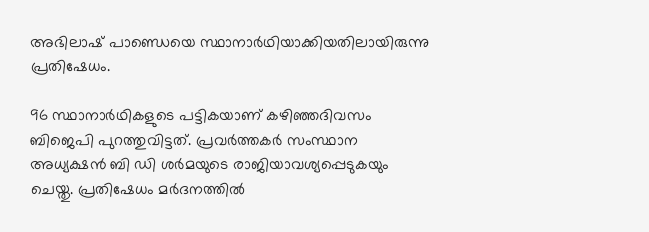അഭിലാഷ് പാണ്ഡെയെ സ്ഥാനാർഥിയാക്കിയതിലായിരുന്നു പ്രതിഷേധം.

96 സ്ഥാനാർഥികളുടെ പട്ടികയാണ് കഴിഞ്ഞദിവസം ബിജെപി പുറത്തുവിട്ടത്. പ്രവർത്തകർ സംസ്ഥാന അധ്യക്ഷൻ ബി ഡി ശർമയുടെ രാജിയാവശ്യപ്പെടുകയും ചെയ്തു. പ്രതിഷേധം മർദനത്തിൽ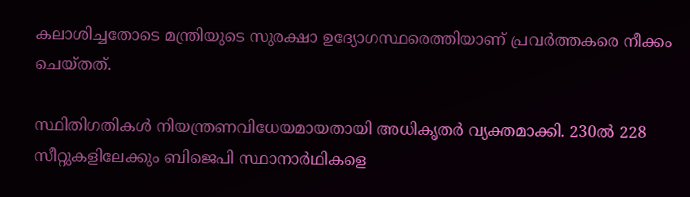കലാശിച്ചതോടെ മന്ത്രിയുടെ സുരക്ഷാ ഉദ്യോഗസ്ഥരെത്തിയാണ് പ്രവർത്തകരെ നീക്കം ചെയ്തത്.

സ്ഥിതിഗതികൾ നിയന്ത്രണവിധേയമായതായി അധികൃതർ വ്യക്തമാക്കി. 230ൽ 228 സീറ്റുകളിലേക്കും ബിജെപി സ്ഥാനാർഥികളെ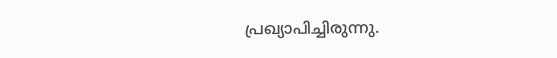പ്രഖ്യാപിച്ചിരുന്നു.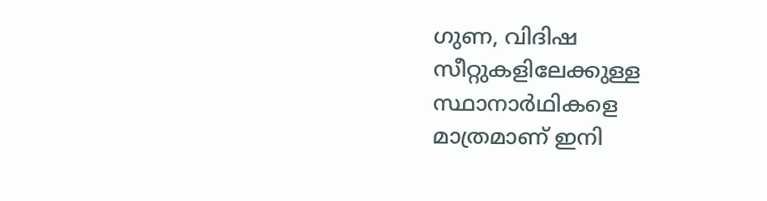ഗുണ, വിദിഷ സീറ്റുകളിലേക്കുള്ള സ്ഥാനാർഥികളെ മാത്രമാണ് ഇനി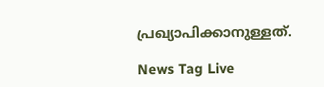പ്രഖ്യാപിക്കാനുള്ളത്.

News Tag Live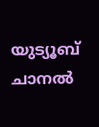യുട്യൂബ് ചാനല്‍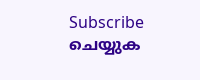Subscribe ചെയ്യുക